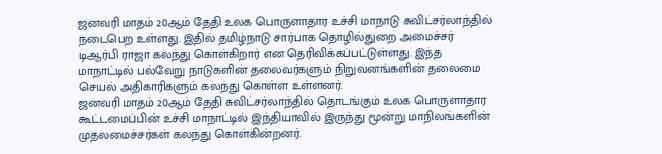ஜனவரி மாதம் 20ஆம் தேதி உலக பொருளாதார உச்சி மாநாடு சுவிட்சர்லாந்தில் நடைபெற உள்ளது. இதில் தமிழ்நாடு சார்பாக தொழில்துறை அமைச்சர் டிஆர்பி ராஜா கலந்து கொள்கிறார் என தெரிவிக்கப்பட்டுள்ளது. இந்த மாநாட்டில் பல்வேறு நாடுகளின் தலைவர்களும் நிறுவனங்களின் தலைமை செயல் அதிகாரிகளும் கலந்து கொள்ள உள்ளனர்.
ஜனவரி மாதம் 20ஆம் தேதி சுவிட்சர்லாந்தில் தொடங்கும் உலக பொருளாதார கூட்டமைப்பின் உச்சி மாநாட்டில் இந்தியாவில் இருந்து மூன்று மாநிலங்களின் முதலமைச்சர்கள் கலந்து கொள்கின்றனர்.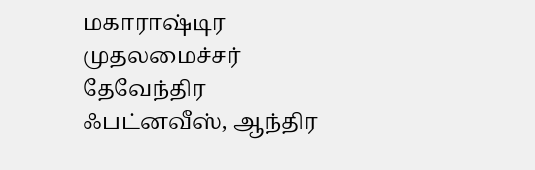மகாராஷ்டிர முதலமைச்சர் தேவேந்திர ஃபட்னவீஸ், ஆந்திர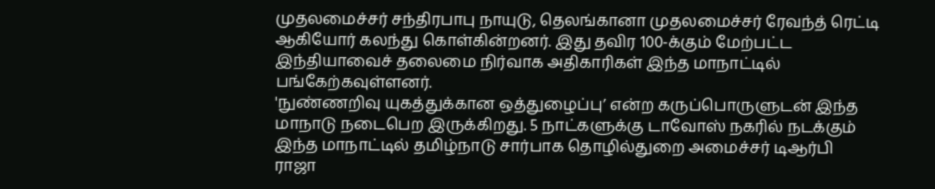முதலமைச்சர் சந்திரபாபு நாயுடு, தெலங்கானா முதலமைச்சர் ரேவந்த் ரெட்டி ஆகியோர் கலந்து கொள்கின்றனர். இது தவிர 100-க்கும் மேற்பட்ட இந்தியாவைச் தலைமை நிர்வாக அதிகாரிகள் இந்த மாநாட்டில் பங்கேற்கவுள்ளனர்.
'நுண்ணறிவு யுகத்துக்கான ஒத்துழைப்பு’ என்ற கருப்பொருளுடன் இந்த மாநாடு நடைபெற இருக்கிறது. 5 நாட்களுக்கு டாவோஸ் நகரில் நடக்கும் இந்த மாநாட்டில் தமிழ்நாடு சார்பாக தொழில்துறை அமைச்சர் டிஆர்பி ராஜா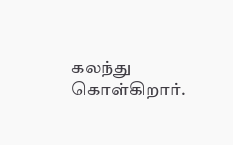கலந்து கொள்கிறார்.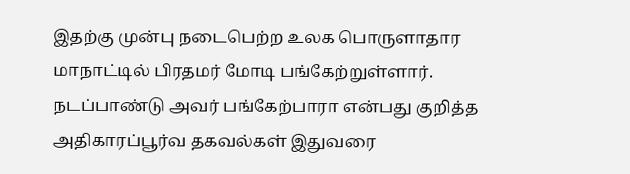இதற்கு முன்பு நடைபெற்ற உலக பொருளாதார மாநாட்டில் பிரதமர் மோடி பங்கேற்றுள்ளார். நடப்பாண்டு அவர் பங்கேற்பாரா என்பது குறித்த அதிகாரப்பூர்வ தகவல்கள் இதுவரை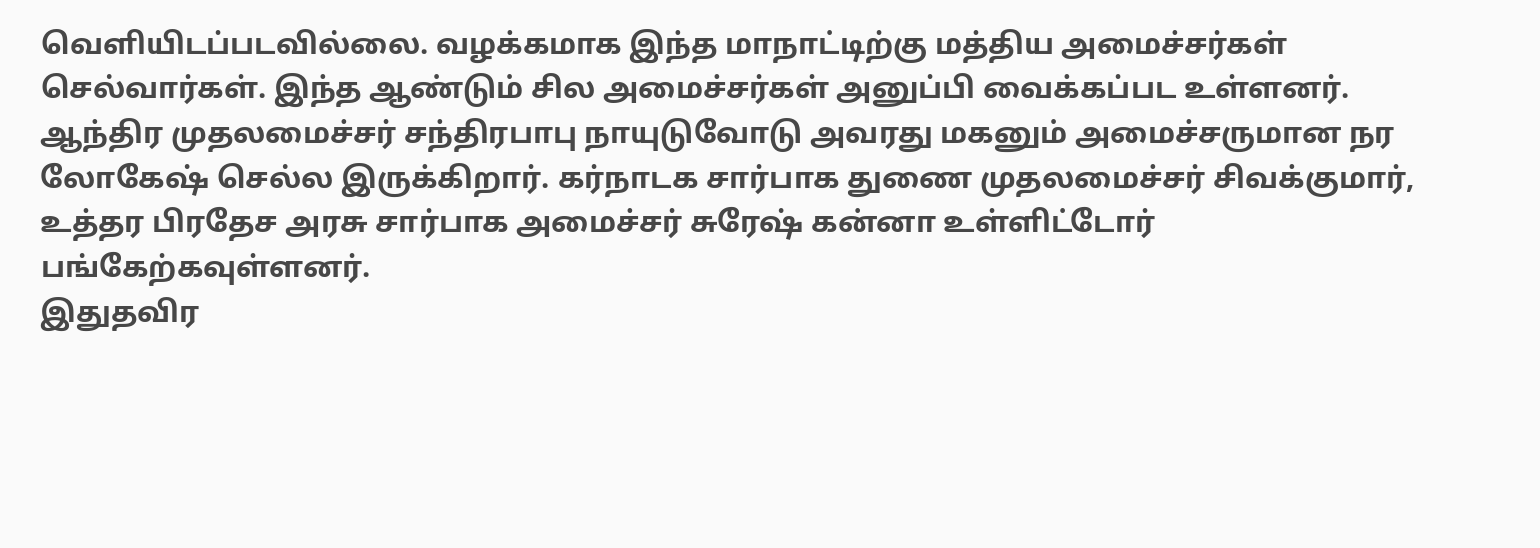வெளியிடப்படவில்லை. வழக்கமாக இந்த மாநாட்டிற்கு மத்திய அமைச்சர்கள் செல்வார்கள். இந்த ஆண்டும் சில அமைச்சர்கள் அனுப்பி வைக்கப்பட உள்ளனர்.
ஆந்திர முதலமைச்சர் சந்திரபாபு நாயுடுவோடு அவரது மகனும் அமைச்சருமான நர லோகேஷ் செல்ல இருக்கிறார். கர்நாடக சார்பாக துணை முதலமைச்சர் சிவக்குமார், உத்தர பிரதேச அரசு சார்பாக அமைச்சர் சுரேஷ் கன்னா உள்ளிட்டோர் பங்கேற்கவுள்ளனர்.
இதுதவிர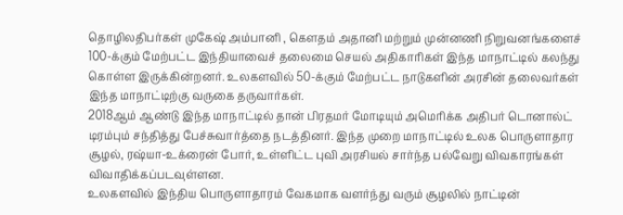தொழிலதிபர்கள் முகேஷ் அம்பானி , கௌதம் அதானி மற்றும் முன்னணி நிறுவனங்களைச் 100-க்கும் மேற்பட்ட இந்தியாவைச் தலைமை செயல் அதிகாரிகள் இந்த மாநாட்டில் கலந்து கொள்ள இருக்கின்றனர். உலகளவில் 50-க்கும் மேற்பட்ட நாடுகளின் அரசின் தலைவர்கள் இந்த மாநாட்டிற்கு வருகை தருவார்கள்.
2018ஆம் ஆண்டு இந்த மாநாட்டில் தான் பிரதமர் மோடியும் அமெரிக்க அதிபர் டொனால்ட் டிரம்பும் சந்தித்து பேச்சுவார்த்தை நடத்தினர். இந்த முறை மாநாட்டில் உலக பொருளாதார சூழல், ரஷ்யா-உக்ரைன் போர், உள்ளிட்ட புவி அரசியல் சார்ந்த பல்வேறு விவகாரங்கள் விவாதிக்கப்படவுள்ளன.
உலகளவில் இந்திய பொருளாதாரம் வேகமாக வளர்ந்து வரும் சூழலில் நாட்டின்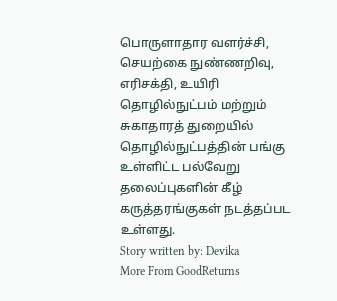பொருளாதார வளர்ச்சி, செயற்கை நுண்ணறிவு, எரிசக்தி, உயிரி தொழில்நுட்பம் மற்றும் சுகாதாரத் துறையில் தொழில்நுட்பத்தின் பங்கு உள்ளிட்ட பல்வேறு தலைப்புகளின் கீழ் கருத்தரங்குகள் நடத்தப்பட உள்ளது.
Story written by: Devika
More From GoodReturns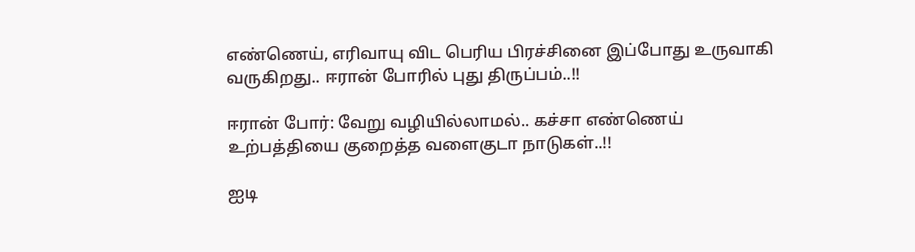எண்ணெய், எரிவாயு விட பெரிய பிரச்சினை இப்போது உருவாகி வருகிறது.. ஈரான் போரில் புது திருப்பம்..!!

ஈரான் போர்: வேறு வழியில்லாமல்.. கச்சா எண்ணெய் உற்பத்தியை குறைத்த வளைகுடா நாடுகள்..!!

ஐடி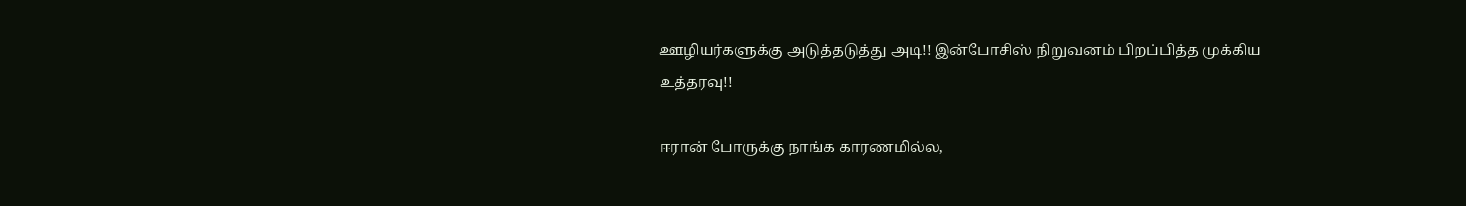ஊழியர்களுக்கு அடுத்தடுத்து அடி!! இன்போசிஸ் நிறுவனம் பிறப்பித்த முக்கிய உத்தரவு!!

ஈரான் போருக்கு நாங்க காரணமில்ல,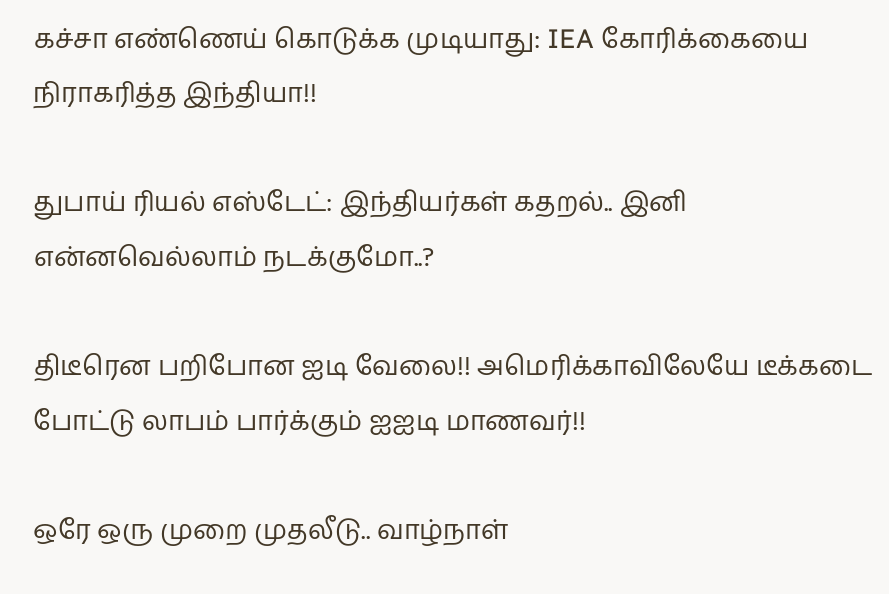கச்சா எண்ணெய் கொடுக்க முடியாது: IEA கோரிக்கையை நிராகரித்த இந்தியா!!

துபாய் ரியல் எஸ்டேட்: இந்தியர்கள் கதறல்.. இனி என்னவெல்லாம் நடக்குமோ..?

திடீரென பறிபோன ஐடி வேலை!! அமெரிக்காவிலேயே டீக்கடை போட்டு லாபம் பார்க்கும் ஐஐடி மாணவர்!!

ஒரே ஒரு முறை முதலீடு.. வாழ்நாள்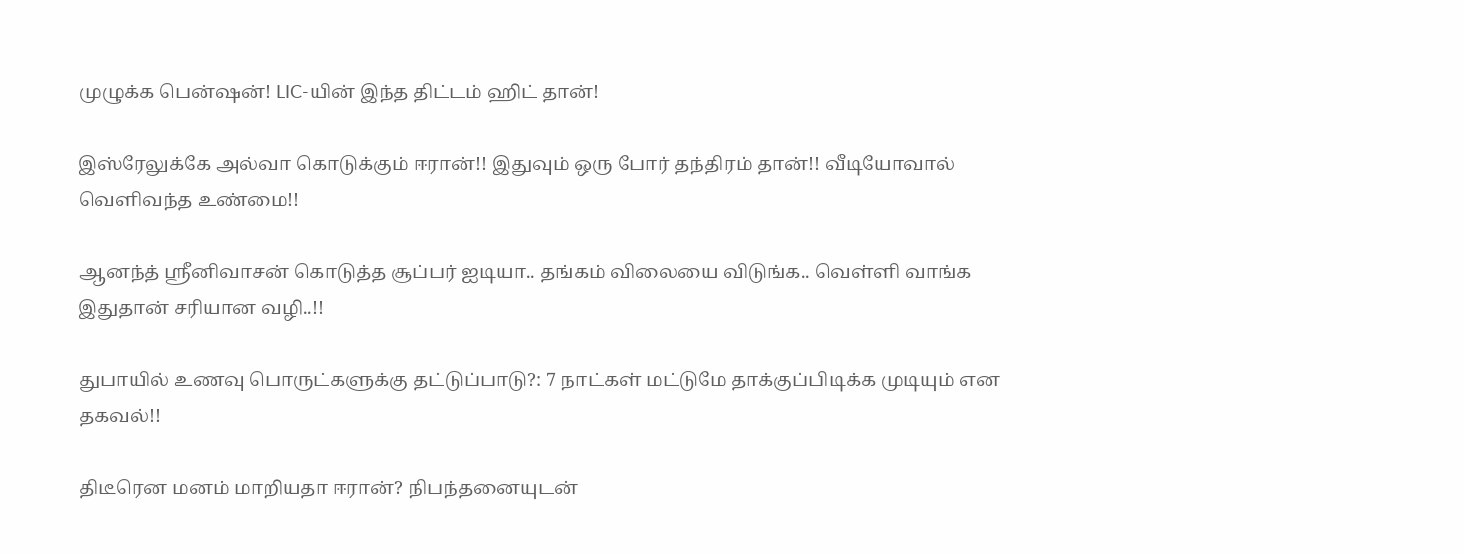முழுக்க பென்ஷன்! LIC-யின் இந்த திட்டம் ஹிட் தான்!

இஸ்ரேலுக்கே அல்வா கொடுக்கும் ஈரான்!! இதுவும் ஒரு போர் தந்திரம் தான்!! வீடியோவால் வெளிவந்த உண்மை!!

ஆனந்த் ஸ்ரீனிவாசன் கொடுத்த சூப்பர் ஐடியா.. தங்கம் விலையை விடுங்க.. வெள்ளி வாங்க இதுதான் சரியான வழி..!!

துபாயில் உணவு பொருட்களுக்கு தட்டுப்பாடு?: 7 நாட்கள் மட்டுமே தாக்குப்பிடிக்க முடியும் என தகவல்!!

திடீரென மனம் மாறியதா ஈரான்? நிபந்தனையுடன்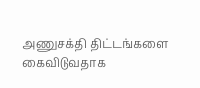அணுசக்தி திட்டங்களை கைவிடுவதாக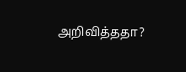அறிவித்ததா?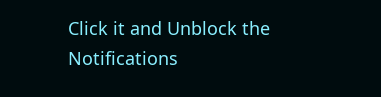Click it and Unblock the Notifications